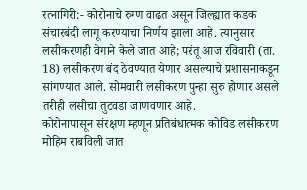रत्नागिरी:- कोरोनाचे रुग्ण वाढत असून जिल्ह्यात कडक संचारबंदी लागू करण्याचा निर्णय झाला आहे. त्यानुसार लसीकरणही वेगाने केले जात आहे; परंतू आज रविवारी (ता. 18) लसीकरण बंद ठेवण्यात येणार असल्याचे प्रशासनाकडून सांगण्यात आले. सोमवारी लसीकरण पुन्हा सुरु होणार असले तरीही लसीचा तुटवडा जाणवणार आहे.
कोरोनापासून संरक्षण म्हणून प्रतिबंधात्मक कोविड लसीकरण मोहिम राबविली जात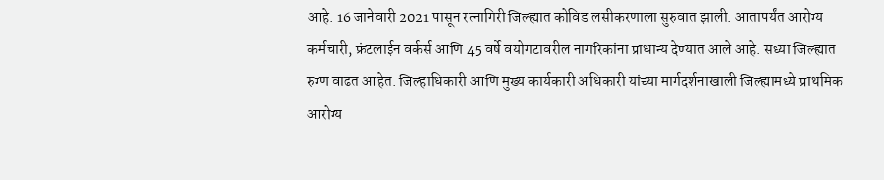आहे. 16 जानेवारी 2021 पासून रत्नागिरी जिल्ह्यात कोविड लसीकरणाला सुरुवात झाली. आतापर्यंत आरोग्य कर्मचारी, फ्रंटलाईन वर्कर्स आणि 45 वर्षे वयोगटावरील नागरिकांना प्राधान्य देण्यात आले आहे. सध्या जिल्ह्यात रुग्ण वाढत आहेत. जिल्हाधिकारी आणि मुख्य कार्यकारी अधिकारी यांच्या मार्गदर्शनाखाली जिल्ह्यामध्ये प्राथमिक आरोग्य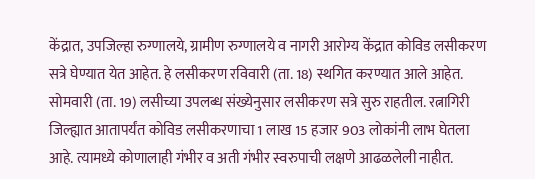केंद्रात, उपजिल्हा रुग्णालये, ग्रामीण रुग्णालये व नागरी आरोग्य केंद्रात कोविड लसीकरण सत्रे घेण्यात येत आहेत. हे लसीकरण रविवारी (ता. 18) स्थगित करण्यात आले आहेत. सोमवारी (ता. 19) लसीच्या उपलब्ध संख्येनुसार लसीकरण सत्रे सुरु राहतील. रत्नागिरी जिल्ह्यात आतापर्यंत कोविड लसीकरणाचा 1 लाख 15 हजार 903 लोकांनी लाभ घेतला आहे. त्यामध्ये कोणालाही गंभीर व अती गंभीर स्वरुपाची लक्षणे आढळलेली नाहीत.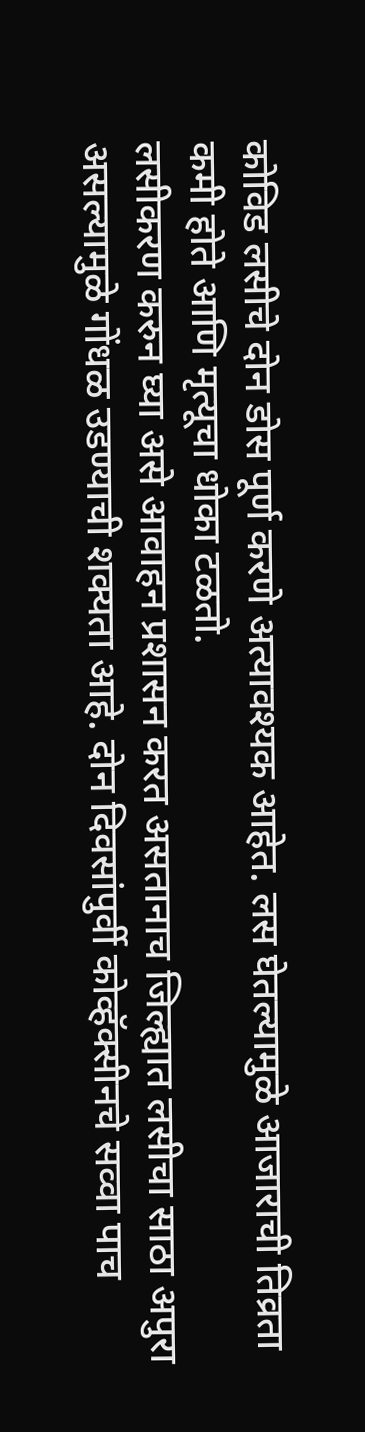कोविड लसीचे दोन डोस पूर्ण करणे अत्यावश्यक आहेत. लस घेतल्यामुळे आजाराची तिव्रता कमी होते आणि मृत्यूचा धोका टळतो.
लसीकरण करुन घ्या असे आवाहन प्रशासन करत असतानाच जिल्ह्यात लसीचा साठा अपुरा असल्यामुळे गोंधळ उडण्याची शक्यता आहे. दोन दिवसांपुर्वी कोव्हॅक्सीनचे सव्वा पाच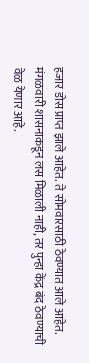हजार डोस प्राप्त झाले आहेत. ते सोमवारसाठी ठेवण्यात आले आहेत. मंगळवारी शासनाकडून लस मिळाली नाही, तर पुन्हा केंद्र बंद ठेवण्याची वेळ येणार आहे.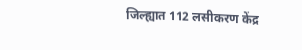जिल्ह्यात 112 लसीकरण केंद्र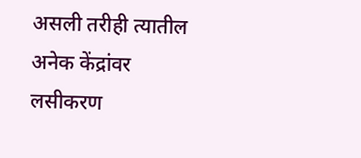असली तरीही त्यातील अनेक केंद्रांवर लसीकरण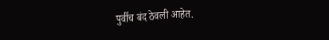पुर्वीच बंद ठेवली आहेत.